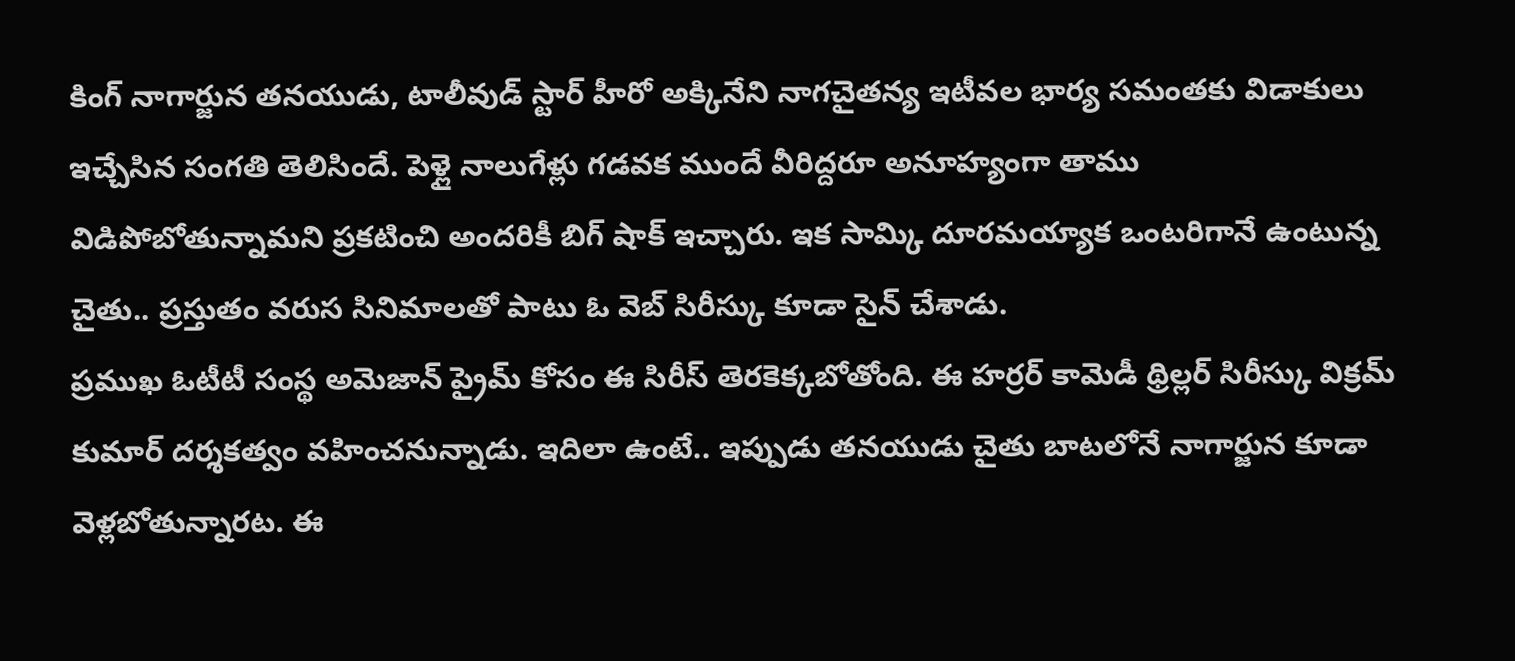కింగ్ నాగార్జున తనయుడు, టాలీవుడ్ స్టార్ హీరో అక్కినేని నాగచైతన్య ఇటీవల భార్య సమంతకు విడాకులు ఇచ్చేసిన సంగతి తెలిసిందే. పెళ్లై నాలుగేళ్లు గడవక ముందే వీరిద్దరూ అనూహ్యంగా తాము విడిపోబోతున్నామని ప్రకటించి అందరికీ బిగ్ షాక్ ఇచ్చారు. ఇక సామ్కి దూరమయ్యాక ఒంటరిగానే ఉంటున్న చైతు.. ప్రస్తుతం వరుస సినిమాలతో పాటు ఓ వెబ్ సిరీస్కు కూడా సైన్ చేశాడు.
ప్రముఖ ఓటీటీ సంస్థ అమెజాన్ ప్రైమ్ కోసం ఈ సిరీస్ తెరకెక్కబోతోంది. ఈ హర్రర్ కామెడీ థ్రిల్లర్ సిరీస్కు విక్రమ్ కుమార్ దర్శకత్వం వహించనున్నాడు. ఇదిలా ఉంటే.. ఇప్పుడు తనయుడు చైతు బాటలోనే నాగార్జున కూడా వెళ్లబోతున్నారట. ఈ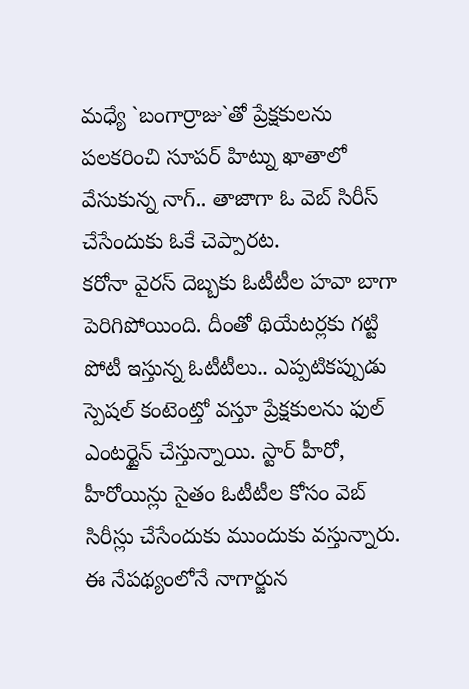మధ్యే `బంగార్రాజు`తో ప్రేక్షకులను పలకరించి సూపర్ హిట్ను ఖాతాలో వేసుకున్న నాగ్.. తాజాగా ఓ వెబ్ సిరీస్ చేసేందుకు ఓకే చెప్పారట.
కరోనా వైరస్ దెబ్బకు ఓటీటీల హవా బాగా పెరిగిపోయింది. దీంతో థియేటర్లకు గట్టి పోటీ ఇస్తున్న ఓటీటీలు.. ఎప్పటికప్పుడు స్పెషల్ కంటెంట్తో వస్తూ ప్రేక్షకులను ఫుల్ ఎంటర్టైన్ చేస్తున్నాయి. స్టార్ హీరో, హీరోయిన్లు సైతం ఓటీటీల కోసం వెబ్ సిరీస్లు చేసేందుకు ముందుకు వస్తున్నారు. ఈ నేపథ్యంలోనే నాగార్జున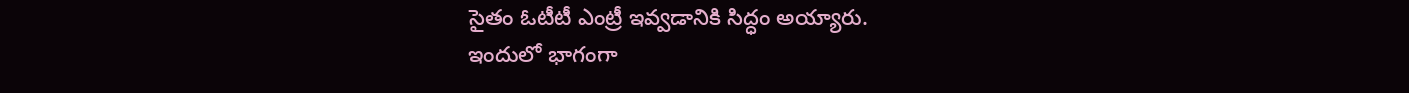సైతం ఓటీటీ ఎంట్రీ ఇవ్వడానికి సిద్ధం అయ్యారు.
ఇందులో భాగంగా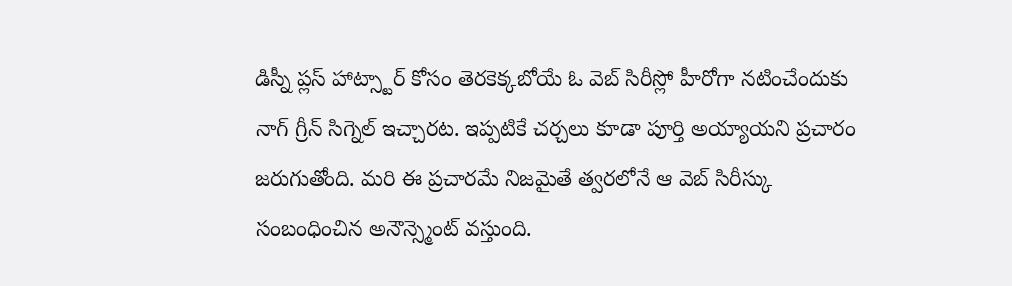డిస్నీ ప్లస్ హాట్స్టార్ కోసం తెరకెక్కబోయే ఓ వెబ్ సిరీస్లో హీరోగా నటించేందుకు నాగ్ గ్రీన్ సిగ్నెల్ ఇచ్చారట. ఇప్పటికే చర్చలు కూడా పూర్తి అయ్యాయని ప్రచారం జరుగుతోంది. మరి ఈ ప్రచారమే నిజమైతే త్వరలోనే ఆ వెబ్ సిరీస్కు సంబంధించిన అనౌన్స్మెంట్ వస్తుంది.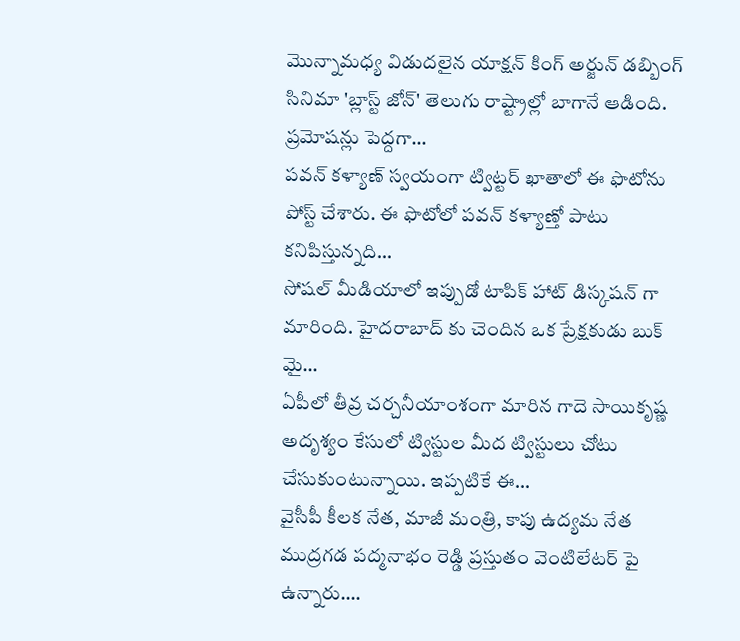మొన్నామధ్య విడుదలైన యాక్షన్ కింగ్ అర్జున్ డబ్బింగ్ సినిమా 'బ్లాస్ట్ జోన్' తెలుగు రాష్ట్రాల్లో బాగానే ఆడింది. ప్రమోషన్లు పెద్దగా…
పవన్ కళ్యాణ్ స్వయంగా ట్విట్టర్ ఖాతాలో ఈ ఫొటోను పోస్ట్ చేశారు. ఈ ఫొటోలో పవన్ కళ్యాణ్తో పాటు కనిపిస్తున్నది…
సోషల్ మీడియాలో ఇప్పుడో టాపిక్ హాట్ డిస్కషన్ గా మారింది. హైదరాబాద్ కు చెందిన ఒక ప్రేక్షకుడు బుక్ మై…
ఏపీలో తీవ్ర చర్చనీయాంశంగా మారిన గాదె సాయికృష్ణ అదృశ్యం కేసులో ట్విస్టుల మీద ట్విస్టులు చోటు చేసుకుంటున్నాయి. ఇప్పటికే ఈ…
వైసీపీ కీలక నేత, మాజీ మంత్రి, కాపు ఉద్యమ నేత ముద్రగడ పద్మనాభం రెడ్డి ప్రస్తుతం వెంటిలేటర్ పై ఉన్నారు.…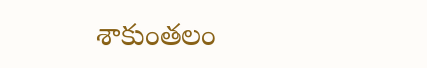శాకుంతలం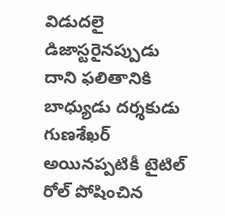విడుదలై డిజాస్టరైనప్పుడు దాని ఫలితానికి బాధ్యుడు దర్శకుడు గుణశేఖర్ అయినప్పటికీ టైటిల్ రోల్ పోషించిన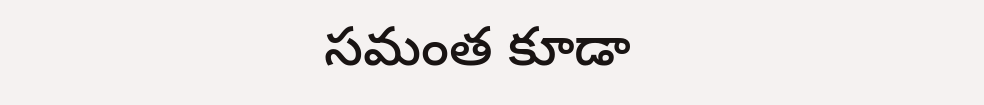సమంత కూడా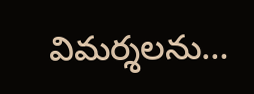విమర్శలను…